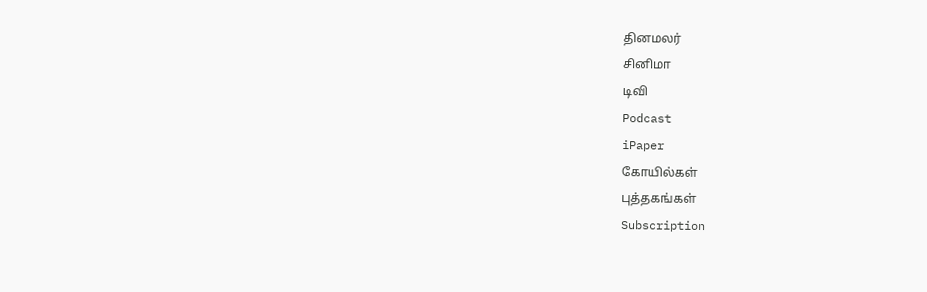தினமலர்
சினிமா
டிவி
Podcast
iPaper
கோயில்கள்
புத்தகங்கள்
Subscription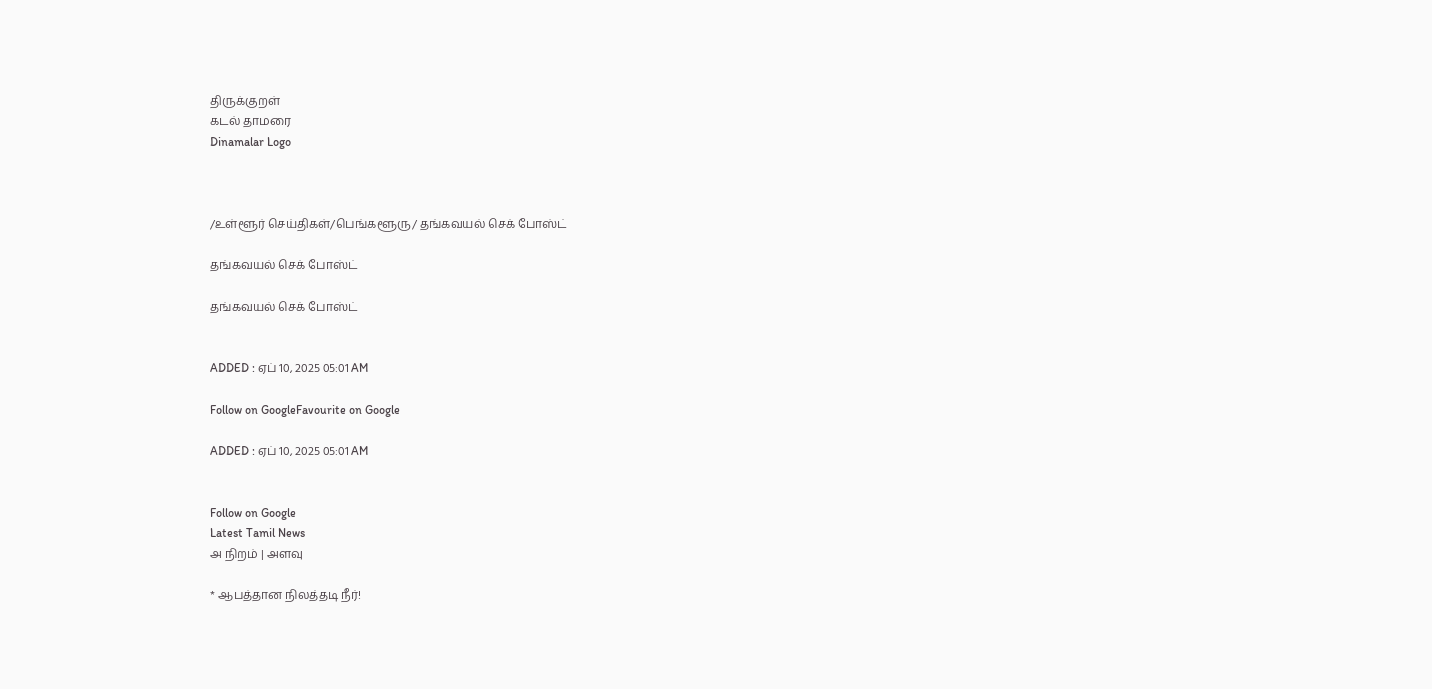திருக்குறள்
கடல் தாமரை
Dinamalar Logo



/உள்ளூர் செய்திகள்/பெங்களூரு/ தங்கவயல் செக் போஸ்ட்

தங்கவயல் செக் போஸ்ட்

தங்கவயல் செக் போஸ்ட்


ADDED : ஏப் 10, 2025 05:01 AM

Follow on GoogleFavourite on Google

ADDED : ஏப் 10, 2025 05:01 AM


Follow on Google
Latest Tamil News
அ நிறம் | அளவு

* ஆபத்தான நிலத்தடி நீர்!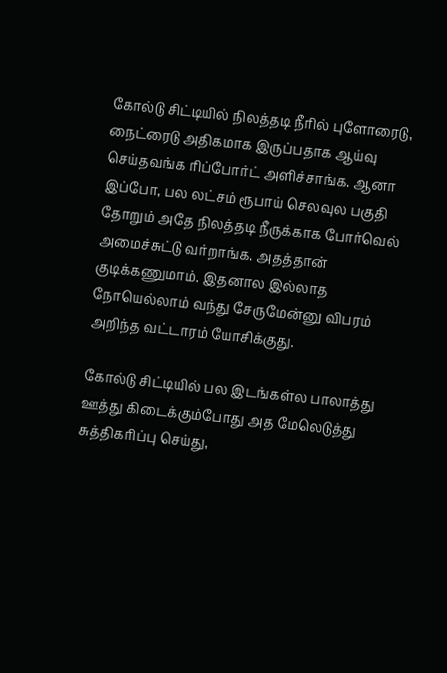கோல்டு சிட்டியில் நிலத்தடி நீரில் புளோரைடு, நைட்ரைடு அதிகமாக இருப்பதாக ஆய்வு செய்தவங்க ரிப்போர்ட் அளிச்சாங்க. ஆனா இப்போ, பல லட்சம் ரூபாய் செலவுல பகுதி தோறும் அதே நிலத்தடி நீருக்காக போர்வெல் அமைச்சுட்டு வர்றாங்க. அதத்தான் குடிக்கணுமாம். இதனால இல்லாத நோயெல்லாம் வந்து சேருமேன்னு விபரம் அறிந்த வட்டாரம் யோசிக்குது.

கோல்டு சிட்டியில் பல இடங்கள்ல பாலாத்து ஊத்து கிடைக்கும்போது அத மேலெடுத்து சுத்திகரிப்பு செய்து,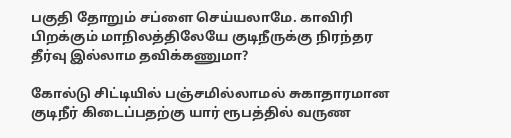பகுதி தோறும் சப்ளை செய்யலாமே. காவிரி பிறக்கும் மாநிலத்திலேயே குடிநீருக்கு நிரந்தர தீர்வு இல்லாம தவிக்கணுமா?

கோல்டு சிட்டியில் பஞ்சமில்லாமல் சுகாதாரமான குடிநீர் கிடைப்பதற்கு யார் ரூபத்தில் வருண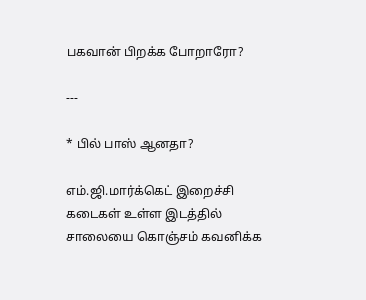பகவான் பிறக்க போறாரோ?

---

* பில் பாஸ் ஆனதா?

எம்.ஜி.மார்க்கெட் இறைச்சி கடைகள் உள்ள இடத்தில் சாலையை கொஞ்சம் கவனிக்க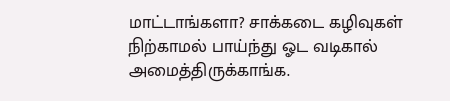மாட்டாங்களா? சாக்கடை கழிவுகள் நிற்காமல் பாய்ந்து ஓட வடிகால் அமைத்திருக்காங்க.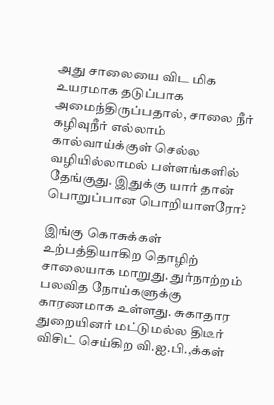அது சாலையை விட மிக உயரமாக தடுப்பாக அமைந்திருப்பதால், சாலை நீர் கழிவுநீர் எல்லாம் கால்வாய்க்குள் செல்ல வழியில்லாமல் பள்ளங்களில் தேங்குது. இதுக்கு யார் தான் பொறுப்பான பொறியாளரோ?

இங்கு கொசுக்கள் உற்பத்தியாகிற தொழிற் சாலையாக மாறுது. துர்நாற்றம் பலவித நோய்களுக்கு காரணமாக உள்ளது. சுகாதார துறையினர் மட்டுமல்ல திடீர் விசிட் செய்கிற வி.ஐ.பி.,க்கள்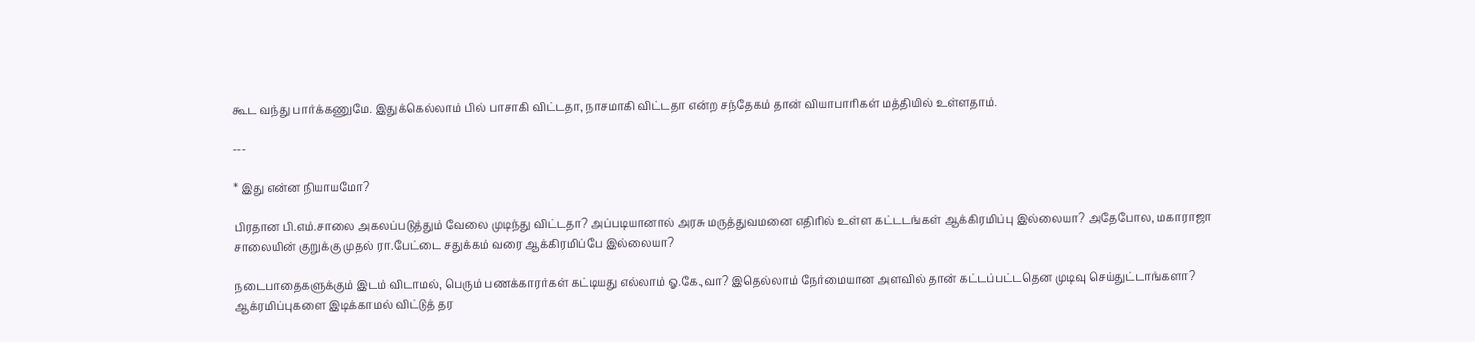கூட வந்து பார்க்கணுமே. இதுக்கெல்லாம் பில் பாசாகி விட்டதா, நாசமாகி விட்டதா என்ற சந்தேகம் தான் வியாபாரிகள் மத்தியில் உள்ளதாம்.

---

* இது என்ன நியாயமோ?

பிரதான பி.எம்.சாலை அகலப்படுத்தும் வேலை முடிந்து விட்டதா? அப்படியானால் அரசு மருத்துவமனை எதிரில் உள்ள கட்டடங்கள் ஆக்கிரமிப்பு இல்லையா? அதேபோல, மகாராஜா சாலையின் குறுக்கு முதல் ரா.பேட்டை சதுக்கம் வரை ஆக்கிரமிப்பே இல்லையா?

நடைபாதைகளுக்கும் இடம் விடாமல், பெரும் பணக்காரர்கள் கட்டியது எல்லாம் ஓ.கே.,வா? இதெல்லாம் நேர்மையான அளவில் தான் கட்டப்பட்டதென முடிவு செய்துட்டாங்களா? ஆக்ரமிப்புகளை இடிக்காமல் விட்டுத் தர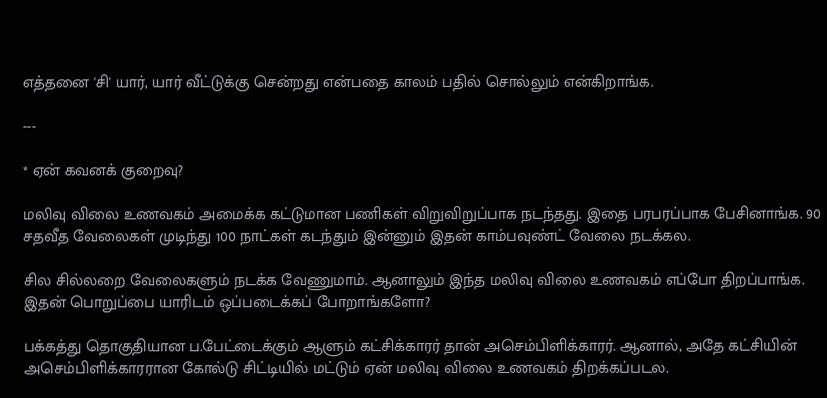எத்தனை 'சி' யார், யார் வீட்டுக்கு சென்றது என்பதை காலம் பதில் சொல்லும் என்கிறாங்க.

---

* ஏன் கவனக் குறைவு?

மலிவு விலை உணவகம் அமைக்க கட்டுமான பணிகள் விறுவிறுப்பாக நடந்தது. இதை பரபரப்பாக பேசினாங்க. 90 சதவீத வேலைகள் முடிந்து 100 நாட்கள் கடந்தும் இன்னும் இதன் காம்பவுண்ட் வேலை நடக்கல.

சில சில்லறை வேலைகளும் நடக்க வேணுமாம். ஆனாலும் இந்த மலிவு விலை உணவகம் எப்போ திறப்பாங்க. இதன் பொறுப்பை யாரிடம் ஒப்படைக்கப் போறாங்களோ?

பக்கத்து தொகுதியான ப.பேட்டைக்கும் ஆளும் கட்சிக்காரர் தான் அசெம்பிளிக்காரர். ஆனால், அதே கட்சியின் அசெம்பிளிக்காரரான கோல்டு சிட்டியில் மட்டும் ஏன் மலிவு விலை உணவகம் திறக்கப்படல.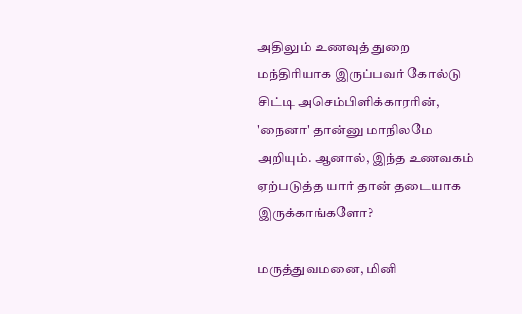அதிலும் உணவுத் துறை மந்திரியாக இருப்பவர் கோல்டு சிட்டி அசெம்பிளிக்காரரின், 'நைனா' தான்னு மாநிலமே அறியும். ஆனால், இந்த உணவகம் ஏற்படுத்த யார் தான் தடையாக இருக்காங்களோ?

மருத்துவமனை, மினி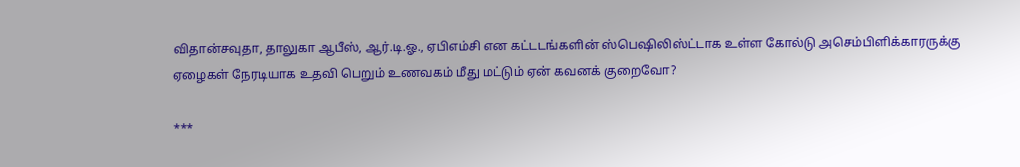விதான்சவுதா, தாலுகா ஆபீஸ், ஆர்.டி.ஓ., ஏபிஎம்சி என கட்டடங்களின் ஸ்பெஷிலிஸ்ட்டாக உள்ள கோல்டு அசெம்பிளிக்காரருக்கு ஏழைகள் நேரடியாக உதவி பெறும் உணவகம் மீது மட்டும் ஏன் கவனக் குறைவோ?

***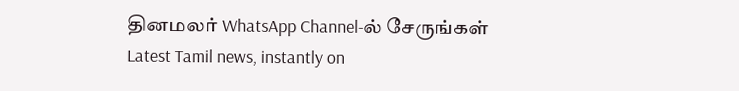தினமலர் WhatsApp Channel-ல் சேருங்கள்
Latest Tamil news, instantly on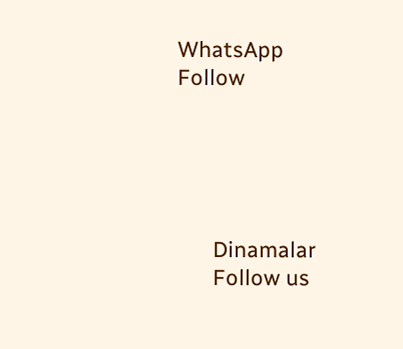WhatsApp
Follow





      Dinamalar
      Follow us